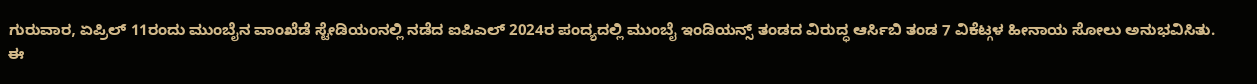ಗುರುವಾರ, ಏಪ್ರಿಲ್ 11ರಂದು ಮುಂಬೈನ ವಾಂಖೆಡೆ ಸ್ಟೇಡಿಯಂನಲ್ಲಿ ನಡೆದ ಐಪಿಎಲ್ 2024ರ ಪಂದ್ಯದಲ್ಲಿ ಮುಂಬೈ ಇಂಡಿಯನ್ಸ್ ತಂಡದ ವಿರುದ್ಧ ಆರ್ಸಿಬಿ ತಂಡ 7 ವಿಕೆಟ್ಗಳ ಹೀನಾಯ ಸೋಲು ಅನುಭವಿಸಿತು.
ಈ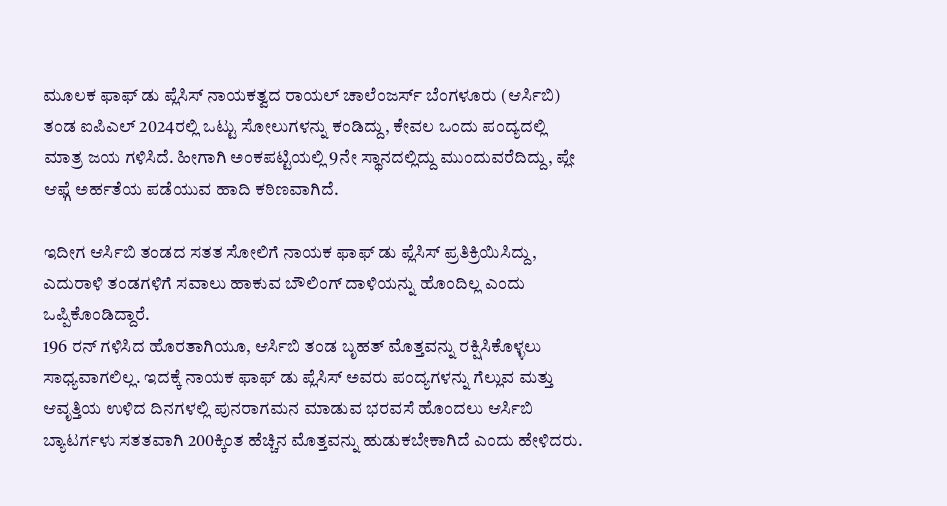ಮೂಲಕ ಫಾಫ್ ಡು ಪ್ಲೆಸಿಸ್ ನಾಯಕತ್ವದ ರಾಯಲ್ ಚಾಲೆಂಜರ್ಸ್ ಬೆಂಗಳೂರು (ಆರ್ಸಿಬಿ) ತಂಡ ಐಪಿಎಲ್ 2024ರಲ್ಲಿ ಒಟ್ಟು ಸೋಲುಗಳನ್ನು ಕಂಡಿದ್ದು, ಕೇವಲ ಒಂದು ಪಂದ್ಯದಲ್ಲಿ ಮಾತ್ರ ಜಯ ಗಳಿಸಿದೆ. ಹೀಗಾಗಿ ಅಂಕಪಟ್ಟಿಯಲ್ಲಿ 9ನೇ ಸ್ಥಾನದಲ್ಲಿದ್ದು ಮುಂದುವರೆದಿದ್ದು, ಪ್ಲೇ ಆಫ್ಗೆ ಅರ್ಹತೆಯ ಪಡೆಯುವ ಹಾದಿ ಕಠಿಣವಾಗಿದೆ.

ಇದೀಗ ಆರ್ಸಿಬಿ ತಂಡದ ಸತತ ಸೋಲಿಗೆ ನಾಯಕ ಫಾಫ್ ಡು ಪ್ಲೆಸಿಸ್ ಪ್ರತಿಕ್ರಿಯಿಸಿದ್ದು, ಎದುರಾಳಿ ತಂಡಗಳಿಗೆ ಸವಾಲು ಹಾಕುವ ಬೌಲಿಂಗ್ ದಾಳಿಯನ್ನು ಹೊಂದಿಲ್ಲ ಎಂದು ಒಪ್ಪಿಕೊಂಡಿದ್ದಾರೆ.
196 ರನ್ ಗಳಿಸಿದ ಹೊರತಾಗಿಯೂ, ಆರ್ಸಿಬಿ ತಂಡ ಬೃಹತ್ ಮೊತ್ತವನ್ನು ರಕ್ಷಿಸಿಕೊಳ್ಳಲು ಸಾಧ್ಯವಾಗಲಿಲ್ಲ. ಇದಕ್ಕೆ ನಾಯಕ ಫಾಫ್ ಡು ಪ್ಲೆಸಿಸ್ ಅವರು ಪಂದ್ಯಗಳನ್ನು ಗೆಲ್ಲುವ ಮತ್ತು ಆವೃತ್ತಿಯ ಉಳಿದ ದಿನಗಳಲ್ಲಿ ಪುನರಾಗಮನ ಮಾಡುವ ಭರವಸೆ ಹೊಂದಲು ಆರ್ಸಿಬಿ ಬ್ಯಾಟರ್ಗಳು ಸತತವಾಗಿ 200ಕ್ಕಿಂತ ಹೆಚ್ಚಿನ ಮೊತ್ತವನ್ನು ಹುಡುಕಬೇಕಾಗಿದೆ ಎಂದು ಹೇಳಿದರು.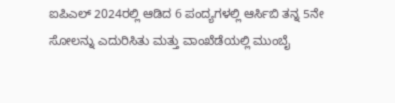ಐಪಿಎಲ್ 2024ರಲ್ಲಿ ಆಡಿದ 6 ಪಂದ್ಯಗಳಲ್ಲಿ ಆರ್ಸಿಬಿ ತನ್ನ 5ನೇ ಸೋಲನ್ನು ಎದುರಿಸಿತು ಮತ್ತು ವಾಂಖೆಡೆಯಲ್ಲಿ ಮುಂಬೈ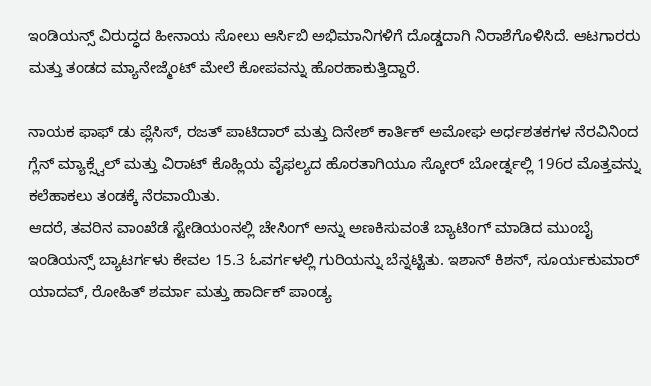ಇಂಡಿಯನ್ಸ್ ವಿರುದ್ಧದ ಹೀನಾಯ ಸೋಲು ಆರ್ಸಿಬಿ ಅಭಿಮಾನಿಗಳಿಗೆ ದೊಡ್ಡದಾಗಿ ನಿರಾಶೆಗೊಳಿಸಿದೆ. ಆಟಗಾರರು ಮತ್ತು ತಂಡದ ಮ್ಯಾನೇಜ್ಮೆಂಟ್ ಮೇಲೆ ಕೋಪವನ್ನು ಹೊರಹಾಕುತ್ತಿದ್ದಾರೆ.

ನಾಯಕ ಫಾಫ್ ಡು ಪ್ಲೆಸಿಸ್, ರಜತ್ ಪಾಟಿದಾರ್ ಮತ್ತು ದಿನೇಶ್ ಕಾರ್ತಿಕ್ ಅಮೋಘ ಅರ್ಧಶತಕಗಳ ನೆರವಿನಿಂದ ಗ್ಲೆನ್ ಮ್ಯಾಕ್ಸ್ವೆಲ್ ಮತ್ತು ವಿರಾಟ್ ಕೊಹ್ಲಿಯ ವೈಫಲ್ಯದ ಹೊರತಾಗಿಯೂ ಸ್ಕೋರ್ ಬೋರ್ಡ್ನಲ್ಲಿ 196ರ ಮೊತ್ತವನ್ನು ಕಲೆಹಾಕಲು ತಂಡಕ್ಕೆ ನೆರವಾಯಿತು.
ಆದರೆ, ತವರಿನ ವಾಂಖೆಡೆ ಸ್ಟೇಡಿಯಂನಲ್ಲಿ ಚೇಸಿಂಗ್ ಅನ್ನು ಅಣಕಿಸುವಂತೆ ಬ್ಯಾಟಿಂಗ್ ಮಾಡಿದ ಮುಂಬೈ ಇಂಡಿಯನ್ಸ್ ಬ್ಯಾಟರ್ಗಳು ಕೇವಲ 15.3 ಓವರ್ಗಳಲ್ಲಿ ಗುರಿಯನ್ನು ಬೆನ್ನಟ್ಟಿತು. ಇಶಾನ್ ಕಿಶನ್, ಸೂರ್ಯಕುಮಾರ್ ಯಾದವ್, ರೋಹಿತ್ ಶರ್ಮಾ ಮತ್ತು ಹಾರ್ದಿಕ್ ಪಾಂಡ್ಯ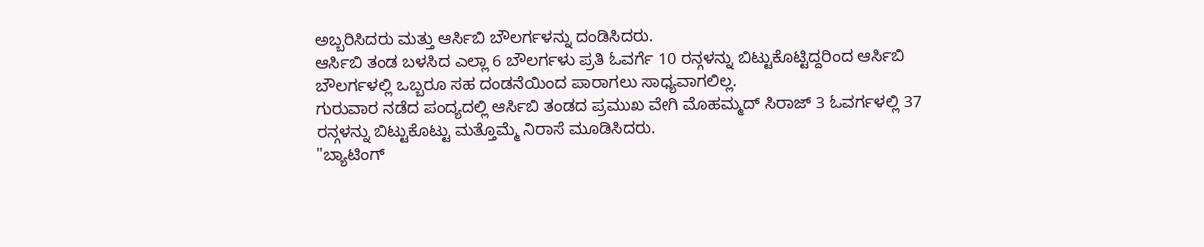ಅಬ್ಬರಿಸಿದರು ಮತ್ತು ಆರ್ಸಿಬಿ ಬೌಲರ್ಗಳನ್ನು ದಂಡಿಸಿದರು.
ಆರ್ಸಿಬಿ ತಂಡ ಬಳಸಿದ ಎಲ್ಲಾ 6 ಬೌಲರ್ಗಳು ಪ್ರತಿ ಓವರ್ಗೆ 10 ರನ್ಗಳನ್ನು ಬಿಟ್ಟುಕೊಟ್ಟಿದ್ದರಿಂದ ಆರ್ಸಿಬಿ ಬೌಲರ್ಗಳಲ್ಲಿ ಒಬ್ಬರೂ ಸಹ ದಂಡನೆಯಿಂದ ಪಾರಾಗಲು ಸಾಧ್ಯವಾಗಲಿಲ್ಲ.
ಗುರುವಾರ ನಡೆದ ಪಂದ್ಯದಲ್ಲಿ ಆರ್ಸಿಬಿ ತಂಡದ ಪ್ರಮುಖ ವೇಗಿ ಮೊಹಮ್ಮದ್ ಸಿರಾಜ್ 3 ಓವರ್ಗಳಲ್ಲಿ 37 ರನ್ಗಳನ್ನು ಬಿಟ್ಟುಕೊಟ್ಟು ಮತ್ತೊಮ್ಮೆ ನಿರಾಸೆ ಮೂಡಿಸಿದರು.
"ಬ್ಯಾಟಿಂಗ್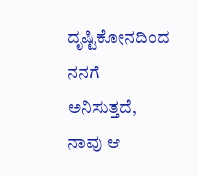ದೃಷ್ಟಿಕೋನದಿಂದ ನನಗೆ ಅನಿಸುತ್ತದೆ, ನಾವು ಆ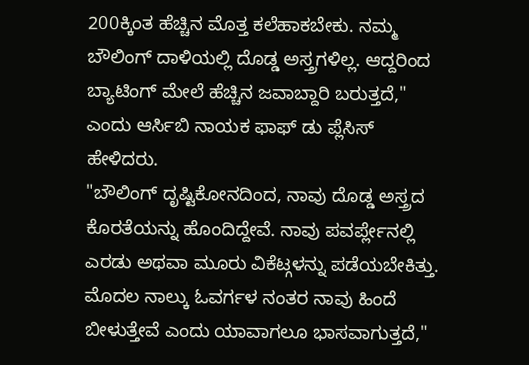200ಕ್ಕಿಂತ ಹೆಚ್ಚಿನ ಮೊತ್ತ ಕಲೆಹಾಕಬೇಕು. ನಮ್ಮ ಬೌಲಿಂಗ್ ದಾಳಿಯಲ್ಲಿ ದೊಡ್ಡ ಅಸ್ತ್ರಗಳಿಲ್ಲ. ಆದ್ದರಿಂದ ಬ್ಯಾಟಿಂಗ್ ಮೇಲೆ ಹೆಚ್ಚಿನ ಜವಾಬ್ದಾರಿ ಬರುತ್ತದೆ," ಎಂದು ಆರ್ಸಿಬಿ ನಾಯಕ ಫಾಫ್ ಡು ಪ್ಲೆಸಿಸ್ ಹೇಳಿದರು.
"ಬೌಲಿಂಗ್ ದೃಷ್ಟಿಕೋನದಿಂದ, ನಾವು ದೊಡ್ಡ ಅಸ್ತ್ರದ ಕೊರತೆಯನ್ನು ಹೊಂದಿದ್ದೇವೆ. ನಾವು ಪವರ್ಪ್ಲೇನಲ್ಲಿ ಎರಡು ಅಥವಾ ಮೂರು ವಿಕೆಟ್ಗಳನ್ನು ಪಡೆಯಬೇಕಿತ್ತು. ಮೊದಲ ನಾಲ್ಕು ಓವರ್ಗಳ ನಂತರ ನಾವು ಹಿಂದೆ ಬೀಳುತ್ತೇವೆ ಎಂದು ಯಾವಾಗಲೂ ಭಾಸವಾಗುತ್ತದೆ,"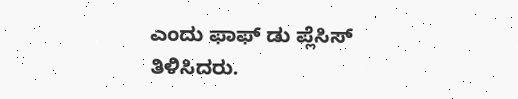ಎಂದು ಫಾಫ್ ಡು ಪ್ಲೆಸಿಸ್ ತಿಳಿಸಿದರು.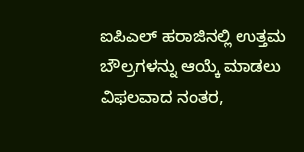ಐಪಿಎಲ್ ಹರಾಜಿನಲ್ಲಿ ಉತ್ತಮ ಬೌಲ್ರಗಳನ್ನು ಆಯ್ಕೆ ಮಾಡಲು ವಿಫಲವಾದ ನಂತರ,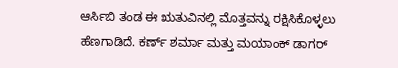ಆರ್ಸಿಬಿ ತಂಡ ಈ ಋತುವಿನಲ್ಲಿ ಮೊತ್ತವನ್ನು ರಕ್ಷಿಸಿಕೊಳ್ಳಲು ಹೆಣಗಾಡಿದೆ. ಕರ್ಣ್ ಶರ್ಮಾ ಮತ್ತು ಮಯಾಂಕ್ ಡಾಗರ್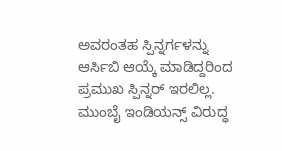ಅವರಂತಹ ಸ್ಪಿನ್ನರ್ಗಳನ್ನು ಆರ್ಸಿಬಿ ಆಯ್ಕೆ ಮಾಡಿದ್ದರಿಂದ ಪ್ರಮುಖ ಸ್ಪಿನ್ನರ್ ಇರಲಿಲ್ಲ.
ಮುಂಬೈ ಇಂಡಿಯನ್ಸ್ ವಿರುದ್ಧ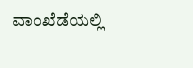ವಾಂಖೆಡೆಯಲ್ಲಿ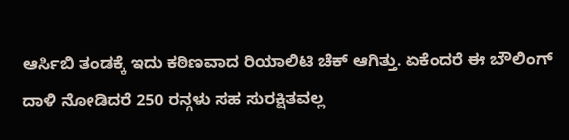ಆರ್ಸಿಬಿ ತಂಡಕ್ಕೆ ಇದು ಕಠಿಣವಾದ ರಿಯಾಲಿಟಿ ಚೆಕ್ ಆಗಿತ್ತು. ಏಕೆಂದರೆ ಈ ಬೌಲಿಂಗ್ ದಾಳಿ ನೋಡಿದರೆ 250 ರನ್ಗಳು ಸಹ ಸುರಕ್ಷಿತವಲ್ಲ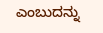ಎಂಬುದನ್ನು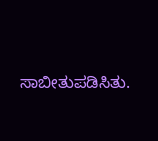ಸಾಬೀತುಪಡಿಸಿತು.